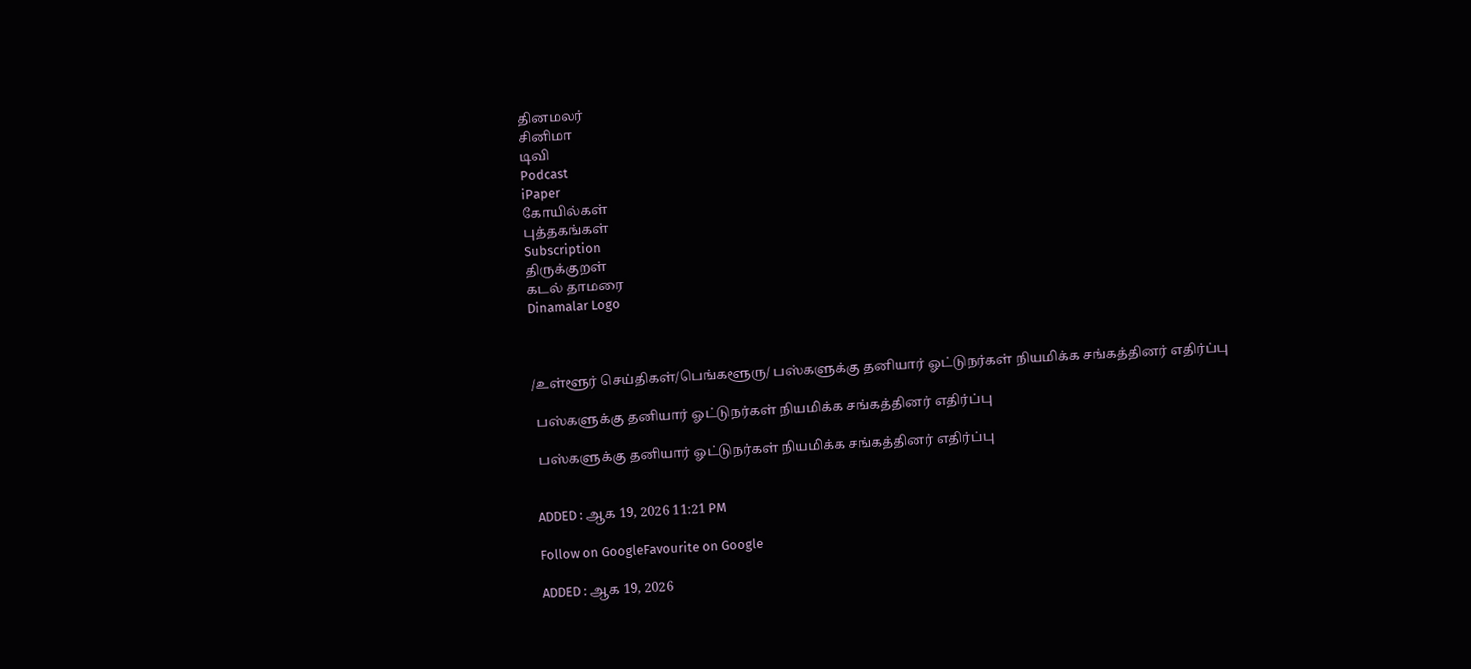தினமலர்
சினிமா
டிவி
Podcast
iPaper
கோயில்கள்
புத்தகங்கள்
Subscription
திருக்குறள்
கடல் தாமரை
Dinamalar Logo



/உள்ளூர் செய்திகள்/பெங்களூரு/ பஸ்களுக்கு தனியார் ஓட்டுநர்கள் நியமிக்க சங்கத்தினர் எதிர்ப்பு

 பஸ்களுக்கு தனியார் ஓட்டுநர்கள் நியமிக்க சங்கத்தினர் எதிர்ப்பு

 பஸ்களுக்கு தனியார் ஓட்டுநர்கள் நியமிக்க சங்கத்தினர் எதிர்ப்பு


ADDED : ஆக 19, 2026 11:21 PM

Follow on GoogleFavourite on Google

ADDED : ஆக 19, 2026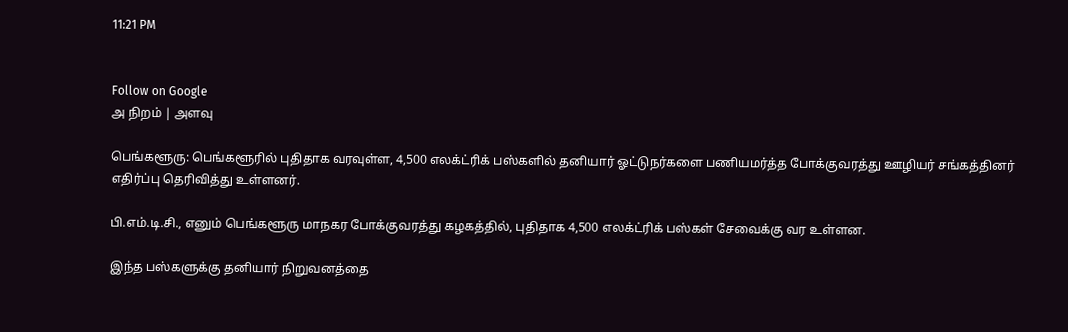11:21 PM


Follow on Google
அ நிறம் | அளவு

பெங்களூரு: பெங்களூரில் புதிதாக வரவுள்ள, 4,500 எலக்ட்ரிக் பஸ்களில் தனியார் ஓட்டுநர்களை பணியமர்த்த போக்குவரத்து ஊழியர் சங்கத்தினர் எதிர்ப்பு தெரிவித்து உள்ளனர்.

பி.எம்.டி.சி., எனும் பெங்களூரு மாநகர போக்குவரத்து கழகத்தில், புதிதாக 4,500 எலக்ட்ரிக் பஸ்கள் சேவைக்கு வர உள்ளன.

இந்த பஸ்களுக்கு தனியார் நிறுவனத்தை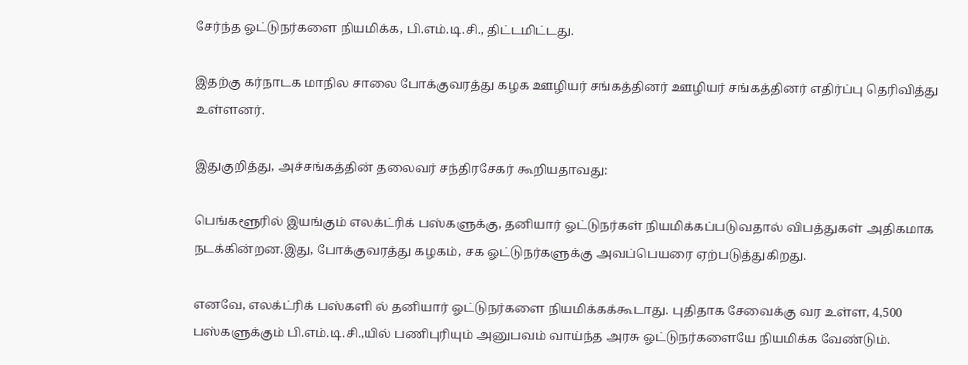சேர்ந்த ஓட்டுநர்களை நியமிக்க, பி.எம்.டி.சி., திட்டமிட்டது.

இதற்கு கர்நாடக மாநில சாலை போக்குவரத்து கழக ஊழியர் சங்கத்தினர் ஊழியர் சங்கத்தினர் எதிர்ப்பு தெரிவித்து உள்ளனர்.

இதுகுறித்து, அச்சங்கத்தின் தலைவர் சந்திரசேகர் கூறியதாவது:

பெங்களூரில் இயங்கும் எலக்ட்ரிக் பஸ்களுக்கு, தனியார் ஓட்டுநர்கள் நியமிக்கப்படுவதால் விபத்துகள் அதிகமாக நடக்கின்றன.இது, போக்குவரத்து கழகம், சக ஓட்டுநர்களுக்கு அவப்பெயரை ஏற்படுத்துகிறது.

எனவே, எலக்ட்ரிக் பஸ்களி ல் தனியார் ஓட்டுநர்களை நியமிக்கக்கூடாது. புதிதாக சேவைக்கு வர உள்ள, 4,500 பஸ்களுக்கும் பி.எம்.டி.சி.,யில் பணிபுரியும் அனுபவம் வாய்ந்த அரசு ஓட்டுநர்களையே நியமிக்க வேண்டும்.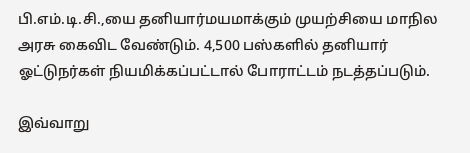பி.எம்.டி.சி.,யை தனியார்மயமாக்கும் முயற்சியை மாநில அரசு கைவிட வேண்டும். 4,500 பஸ்களில் தனியார் ஓட்டுநர்கள் நியமிக்கப்பட்டால் போராட்டம் நடத்தப்படும்.

இவ்வாறு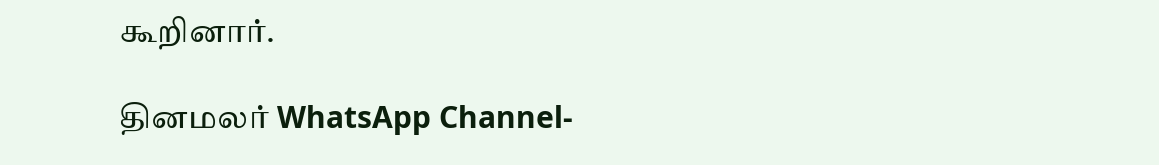கூறினார்.

தினமலர் WhatsApp Channel-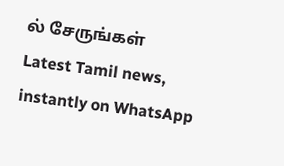ல் சேருங்கள்
Latest Tamil news, instantly on WhatsApp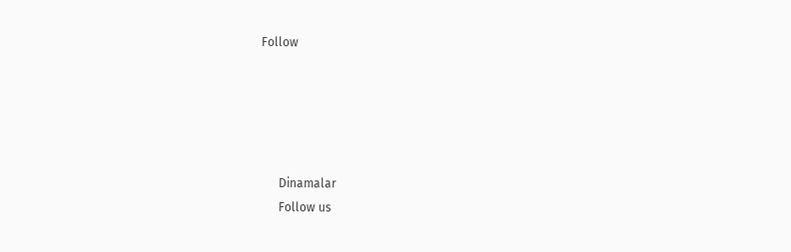Follow





      Dinamalar
      Follow us